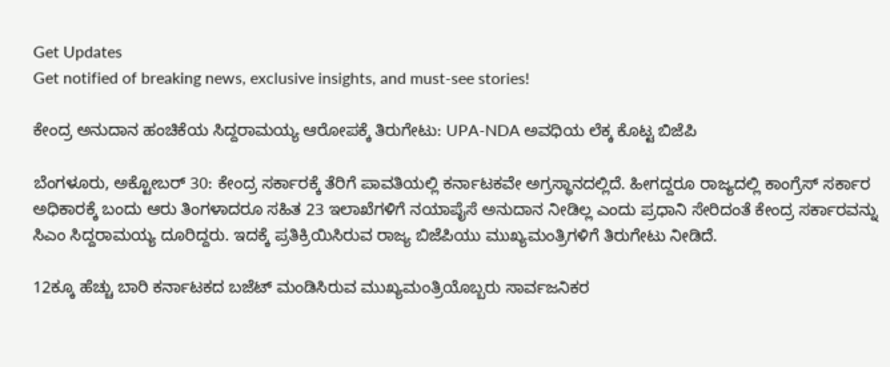Get Updates
Get notified of breaking news, exclusive insights, and must-see stories!

ಕೇಂದ್ರ ಅನುದಾನ ಹಂಚಿಕೆಯ ಸಿದ್ದರಾಮಯ್ಯ ಆರೋಪಕ್ಕೆ ತಿರುಗೇಟು: UPA-NDA ಅವಧಿಯ ಲೆಕ್ಕ ಕೊಟ್ಟ ಬಿಜೆಪಿ

ಬೆಂಗಳೂರು, ಅಕ್ಟೋಬರ್ 30: ಕೇಂದ್ರ ಸರ್ಕಾರಕ್ಕೆ ತೆರಿಗೆ ಪಾವತಿಯಲ್ಲಿ ಕರ್ನಾಟಕವೇ ಅಗ್ರಸ್ಥಾನದಲ್ಲಿದೆ. ಹೀಗದ್ದರೂ ರಾಜ್ಯದಲ್ಲಿ ಕಾಂಗ್ರೆಸ್ ಸರ್ಕಾರ ಅಧಿಕಾರಕ್ಕೆ ಬಂದು ಆರು ತಿಂಗಳಾದರೂ ಸಹಿತ 23 ಇಲಾಖೆಗಳಿಗೆ ನಯಾಪೈಸೆ ಅನುದಾನ ನೀಡಿಲ್ಲ ಎಂದು ಪ್ರಧಾನಿ ಸೇರಿದಂತೆ ಕೇಂದ್ರ ಸರ್ಕಾರವನ್ನು ಸಿಎಂ ಸಿದ್ದರಾಮಯ್ಯ ದೂರಿದ್ದರು. ಇದಕ್ಕೆ ಪ್ರತಿಕ್ರಿಯಿಸಿರುವ ರಾಜ್ಯ ಬಿಜೆಪಿಯು ಮುಖ್ಯಮಂತ್ರಿಗಳಿಗೆ ತಿರುಗೇಟು ನೀಡಿದೆ.

12ಕ್ಕೂ ಹೆಚ್ಚು ಬಾರಿ ಕರ್ನಾಟಕದ ಬಜೆಟ್ ಮಂಡಿಸಿರುವ ಮುಖ್ಯಮಂತ್ರಿಯೊಬ್ಬರು ಸಾರ್ವಜನಿಕರ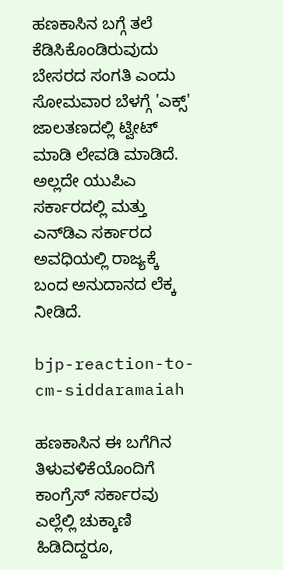ಹಣಕಾಸಿನ ಬಗ್ಗೆ ತಲೆ ಕೆಡಿಸಿಕೊಂಡಿರುವುದು ಬೇಸರದ ಸಂಗತಿ ಎಂದು ಸೋಮವಾರ ಬೆಳಗ್ಗೆ 'ಎಕ್ಸ್‌' ಜಾಲತಣದಲ್ಲಿ ಟ್ವೀಟ್ ಮಾಡಿ ಲೇವಡಿ ಮಾಡಿದೆ. ಅಲ್ಲದೇ ಯುಪಿಎ ಸರ್ಕಾರದಲ್ಲಿ ಮತ್ತು ಎನ್‌ಡಿಎ ಸರ್ಕಾರದ ಅವಧಿಯಲ್ಲಿ ರಾಜ್ಯಕ್ಕೆ ಬಂದ ಅನುದಾನದ ಲೆಕ್ಕ ನೀಡಿದೆ.

bjp-reaction-to-cm-siddaramaiah

ಹಣಕಾಸಿನ ಈ ಬಗೆಗಿನ ತಿಳುವಳಿಕೆಯೊಂದಿಗೆ ಕಾಂಗ್ರೆಸ್ ಸರ್ಕಾರವು ಎಲ್ಲೆಲ್ಲಿ ಚುಕ್ಕಾಣಿ ಹಿಡಿದಿದ್ದರೂ,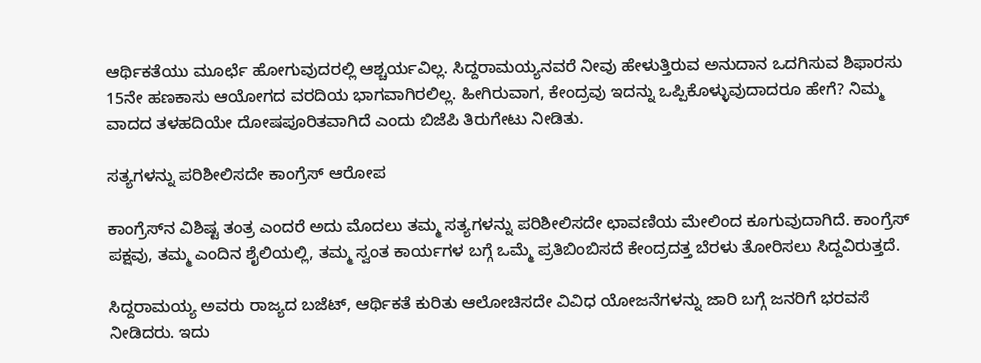ಆರ್ಥಿಕತೆಯು ಮೂರ್ಛೆ ಹೋಗುವುದರಲ್ಲಿ ಆಶ್ಚರ್ಯವಿಲ್ಲ. ಸಿದ್ದರಾಮಯ್ಯನವರೆ ನೀವು ಹೇಳುತ್ತಿರುವ ಅನುದಾನ ಒದಗಿಸುವ ಶಿಫಾರಸು 15ನೇ ಹಣಕಾಸು ಆಯೋಗದ ವರದಿಯ ಭಾಗವಾಗಿರಲಿಲ್ಲ. ಹೀಗಿರುವಾಗ, ಕೇಂದ್ರವು ಇದನ್ನು ಒಪ್ಪಿಕೊಳ್ಳುವುದಾದರೂ ಹೇಗೆ? ನಿಮ್ಮ ವಾದದ ತಳಹದಿಯೇ ದೋಷಪೂರಿತವಾಗಿದೆ ಎಂದು ಬಿಜೆಪಿ ತಿರುಗೇಟು ನೀಡಿತು.

ಸತ್ಯಗಳನ್ನು ಪರಿಶೀಲಿಸದೇ ಕಾಂಗ್ರೆಸ್ ಆರೋಪ

ಕಾಂಗ್ರೆಸ್‌ನ ವಿಶಿಷ್ಟ ತಂತ್ರ ಎಂದರೆ ಅದು ಮೊದಲು ತಮ್ಮ ಸತ್ಯಗಳನ್ನು ಪರಿಶೀಲಿಸದೇ ಛಾವಣಿಯ ಮೇಲಿಂದ ಕೂಗುವುದಾಗಿದೆ. ಕಾಂಗ್ರೆಸ್ ಪಕ್ಷವು, ತಮ್ಮ ಎಂದಿನ ಶೈಲಿಯಲ್ಲಿ, ತಮ್ಮ ಸ್ವಂತ ಕಾರ್ಯಗಳ ಬಗ್ಗೆ ಒಮ್ಮೆ ಪ್ರತಿಬಿಂಬಿಸದೆ ಕೇಂದ್ರದತ್ತ ಬೆರಳು ತೋರಿಸಲು ಸಿದ್ದವಿರುತ್ತದೆ.

ಸಿದ್ದರಾಮಯ್ಯ ಅವರು ರಾಜ್ಯದ ಬಜೆಟ್, ಆರ್ಥಿಕತೆ ಕುರಿತು ಆಲೋಚಿಸದೇ ವಿವಿಧ ಯೋಜನೆಗಳನ್ನು ಜಾರಿ ಬಗ್ಗೆ ಜನರಿಗೆ ಭರವಸೆ ನೀಡಿದರು. ಇದು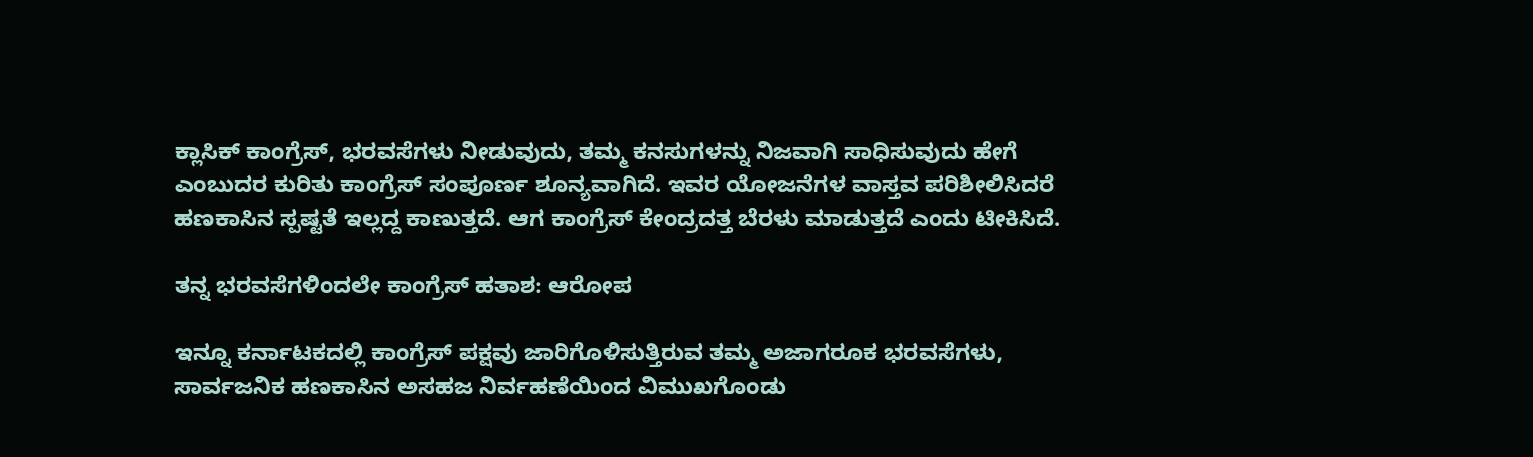ಕ್ಲಾಸಿಕ್ ಕಾಂಗ್ರೆಸ್, ಭರವಸೆಗಳು ನೀಡುವುದು, ತಮ್ಮ ಕನಸುಗಳನ್ನು ನಿಜವಾಗಿ ಸಾಧಿಸುವುದು ಹೇಗೆ ಎಂಬುದರ ಕುರಿತು ಕಾಂಗ್ರೆಸ್ ಸಂಪೂರ್ಣ ಶೂನ್ಯವಾಗಿದೆ. ಇವರ ಯೋಜನೆಗಳ ವಾಸ್ತವ ಪರಿಶೀಲಿಸಿದರೆ ಹಣಕಾಸಿನ ಸ್ಪಷ್ಟತೆ ಇಲ್ಲದ್ದ ಕಾಣುತ್ತದೆ. ಆಗ ಕಾಂಗ್ರೆಸ್ ಕೇಂದ್ರದತ್ತ ಬೆರಳು ಮಾಡುತ್ತದೆ ಎಂದು ಟೀಕಿಸಿದೆ.

ತನ್ನ ಭರವಸೆಗಳಿಂದಲೇ ಕಾಂಗ್ರೆಸ್ ಹತಾಶ: ಆರೋಪ

ಇನ್ನೂ ಕರ್ನಾಟಕದಲ್ಲಿ ಕಾಂಗ್ರೆಸ್ ಪಕ್ಷವು ಜಾರಿಗೊಳಿಸುತ್ತಿರುವ ತಮ್ಮ ಅಜಾಗರೂಕ ಭರವಸೆಗಳು, ಸಾರ್ವಜನಿಕ ಹಣಕಾಸಿನ ಅಸಹಜ ನಿರ್ವಹಣೆಯಿಂದ ವಿಮುಖಗೊಂಡು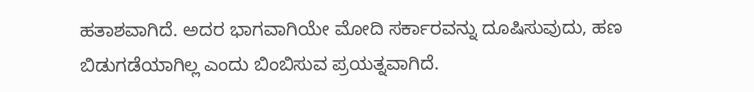ಹತಾಶವಾಗಿದೆ. ಅದರ ಭಾಗವಾಗಿಯೇ ಮೋದಿ ಸರ್ಕಾರವನ್ನು ದೂಷಿಸುವುದು, ಹಣ ಬಿಡುಗಡೆಯಾಗಿಲ್ಲ ಎಂದು ಬಿಂಬಿಸುವ ಪ್ರಯತ್ನವಾಗಿದೆ.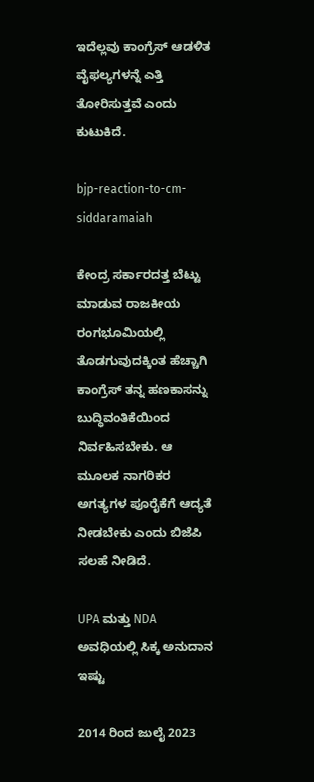ಇದೆಲ್ಲವು ಕಾಂಗ್ರೆಸ್ ಆಡಳಿತ ವೈಫಲ್ಯಗಳನ್ನೆ ಎತ್ತಿ ತೋರಿಸುತ್ತವೆ ಎಂದು ಕುಟುಕಿದೆ.

bjp-reaction-to-cm-siddaramaiah

ಕೇಂದ್ರ ಸರ್ಕಾರದತ್ತ ಬೆಟ್ಟು ಮಾಡುವ ರಾಜಕೀಯ ರಂಗಭೂಮಿಯಲ್ಲಿ ತೊಡಗುವುದಕ್ಕಿಂತ ಹೆಚ್ಚಾಗಿ ಕಾಂಗ್ರೆಸ್ ತನ್ನ ಹಣಕಾಸನ್ನು ಬುದ್ಧಿವಂತಿಕೆಯಿಂದ ನಿರ್ವಹಿಸಬೇಕು. ಆ ಮೂಲಕ ನಾಗರಿಕರ ಅಗತ್ಯಗಳ ಪೂರೈಕೆಗೆ ಆದ್ಯತೆ ನೀಡಬೇಕು ಎಂದು ಬಿಜೆಪಿ ಸಲಹೆ ನೀಡಿದೆ.

UPA ಮತ್ತು NDA ಅವಧಿಯಲ್ಲಿ ಸಿಕ್ಕ ಅನುದಾನ ಇಷ್ಟು

2014 ರಿಂದ ಜುಲೈ 2023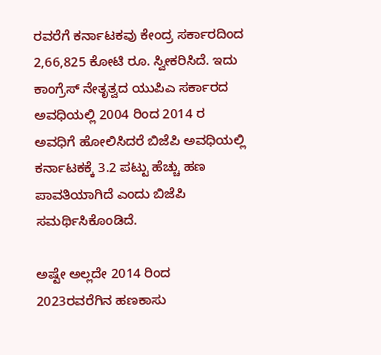ರವರೆಗೆ ಕರ್ನಾಟಕವು ಕೇಂದ್ರ ಸರ್ಕಾರದಿಂದ 2,66,825 ಕೋಟಿ ರೂ. ಸ್ವೀಕರಿಸಿದೆ. ಇದು ಕಾಂಗ್ರೆಸ್ ನೇತೃತ್ವದ ಯುಪಿಎ ಸರ್ಕಾರದ ಅವಧಿಯಲ್ಲಿ 2004 ರಿಂದ 2014 ರ ಅವಧಿಗೆ ಹೋಲಿಸಿದರೆ ಬಿಜೆಪಿ ಅವಧಿಯಲ್ಲಿ ಕರ್ನಾಟಕಕ್ಕೆ 3.2 ಪಟ್ಟು ಹೆಚ್ಚು ಹಣ ಪಾವತಿಯಾಗಿದೆ ಎಂದು ಬಿಜೆಪಿ ಸಮರ್ಥಿಸಿಕೊಂಡಿದೆ.

ಅಷ್ಟೇ ಅಲ್ಲದೇ 2014 ರಿಂದ 2023ರವರೆಗಿನ ಹಣಕಾಸು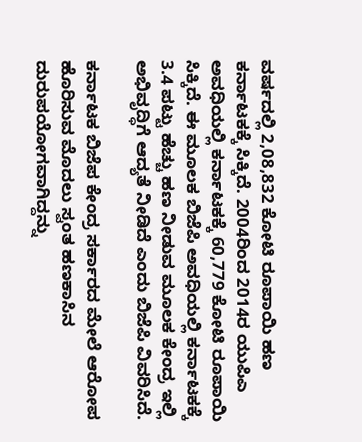ವರ್ಷದಲ್ಲಿ 2,08,832 ಕೋಟಿ ರೂಪಾಯಿ ಹಣ ಕರ್ನಾಟಕಕ್ಕೆ ಸಿಕ್ಕಿದೆ. 2004ರಿಂದ 2014ರ ಯುಪಿಎ ಅವಧಿಯಲ್ಲಿ ಕರ್ನಾಟಕಕ್ಕೆ 60,779 ಕೋಟಿ ರೂಪಾಯಿ ಸಿಕ್ಕಿದೆ. ಈ ಮೂಲಕ ಬಿಜೆಪಿ ಅವಧಿಯಲ್ಲಿ ಕರ್ನಾಟಕಕ್ಕೆ 3.4 ಪಟ್ಟು ಹೆಚ್ಚು ಹಣ ನೀಡುವ ಮೂಲಕ ಕೇಂದ್ರ ಇಲ್ಲಿ ಅಭಿವೃದ್ಧಿಗೆ ಆದ್ಯತೆ ನೀಡಿದೆ ಎಂದು ಬಿಜೆಪಿ ವಿವರಿಸಿದೆ.

ಕರ್ನಾಟಕ ಬಿಜೆಪ ಕೇಂದ್ರ ಸರ್ಕಾರದ ಮೇಲೆ ಆರೋಪ ಹೊರಿಸುವ ಮೊದಲು ಸ್ವಂತ ಹಣಕಾಸಿನ ದುರುಪಯೋಗವಾಗಿದ್ದನ್ನು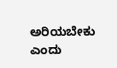ಅರಿಯಬೇಕು ಎಂದು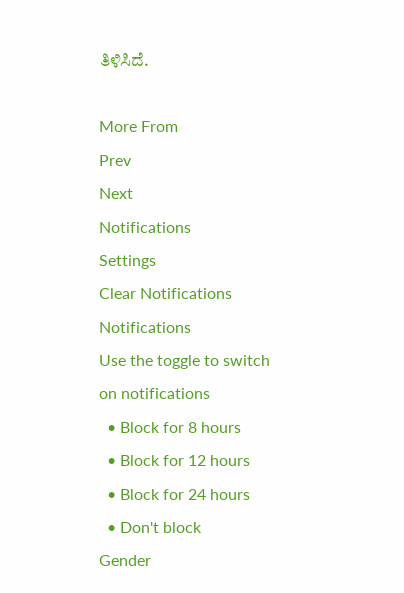ತಿಳಿಸಿದೆ.

More From
Prev
Next
Notifications
Settings
Clear Notifications
Notifications
Use the toggle to switch on notifications
  • Block for 8 hours
  • Block for 12 hours
  • Block for 24 hours
  • Don't block
Gender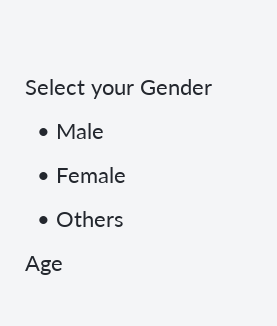Select your Gender
  • Male
  • Female
  • Others
Age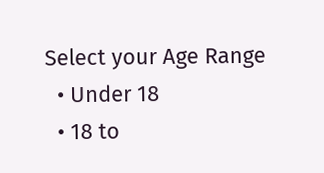Select your Age Range
  • Under 18
  • 18 to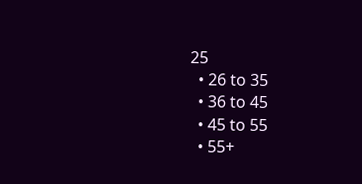25
  • 26 to 35
  • 36 to 45
  • 45 to 55
  • 55+